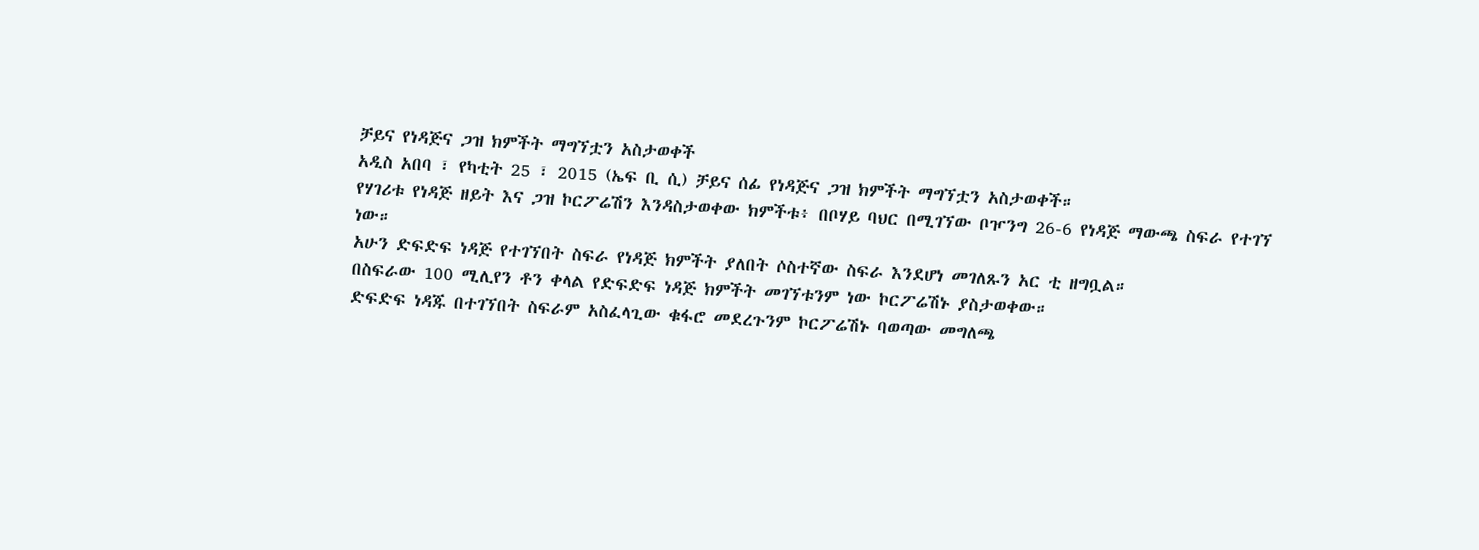ቻይና የነዳጅና ጋዝ ክምችት ማግኘቷን አስታወቀች
አዲስ አበባ ፣ የካቲት 25 ፣ 2015 (ኤፍ ቢ ሲ) ቻይና ሰፊ የነዳጅና ጋዝ ክምችት ማግኘቷን አስታወቀች።
የሃገሪቱ የነዳጅ ዘይት እና ጋዝ ኮርፖሬሽን እንዳስታወቀው ክምችቱ፥ በቦሃይ ባህር በሚገኘው ቦዦንግ 26-6 የነዳጅ ማውጫ ስፍራ የተገኘ ነው።
አሁን ድፍድፍ ነዳጅ የተገኘበት ስፍራ የነዳጅ ክምችት ያለበት ሶስተኛው ስፍራ እንደሆነ መገለጹን አር ቲ ዘግቧል።
በስፍራው 100 ሚሊየን ቶን ቀላል የድፍድፍ ነዳጅ ክምችት መገኘቱንም ነው ኮርፖሬሽኑ ያስታወቀው።
ድፍድፍ ነዳጁ በተገኘበት ስፍራም አስፈላጊው ቁፋሮ መደረጉንም ኮርፖሬሽኑ ባወጣው መግለጫ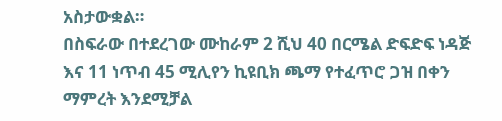አስታውቋል።
በስፍራው በተደረገው ሙከራም 2 ሺህ 40 በርሜል ድፍድፍ ነዳጅ እና 11 ነጥብ 45 ሚሊየን ኪዩቢክ ጫማ የተፈጥሮ ጋዝ በቀን ማምረት እንደሚቻል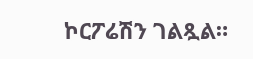ኮርፖሬሽን ገልጿል።